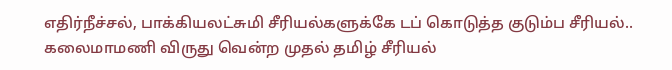எதிர்நீச்சல், பாக்கியலட்சுமி சீரியல்களுக்கே டப் கொடுத்த குடும்ப சீரியல்.. கலைமாமணி விருது வென்ற முதல் தமிழ் சீரியல்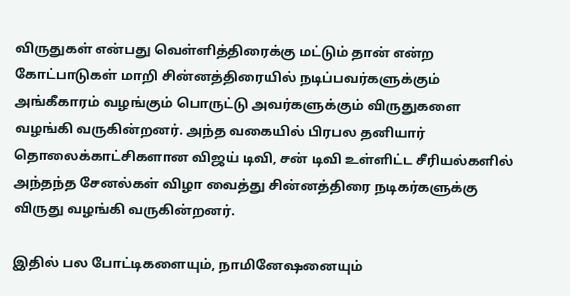விருதுகள் என்பது வெள்ளித்திரைக்கு மட்டும் தான் என்ற கோட்பாடுகள் மாறி சின்னத்திரையில் நடிப்பவர்களுக்கும் அங்கீகாரம் வழங்கும் பொருட்டு அவர்களுக்கும் விருதுகளை வழங்கி வருகின்றனர். அந்த வகையில் பிரபல தனியார் தொலைக்காட்சிகளான விஜய் டிவி, சன் டிவி உள்ளிட்ட சீரியல்களில் அந்தந்த சேனல்கள் விழா வைத்து சின்னத்திரை நடிகர்களுக்கு விருது வழங்கி வருகின்றனர்.

இதில் பல போட்டிகளையும், நாமினேஷனையும்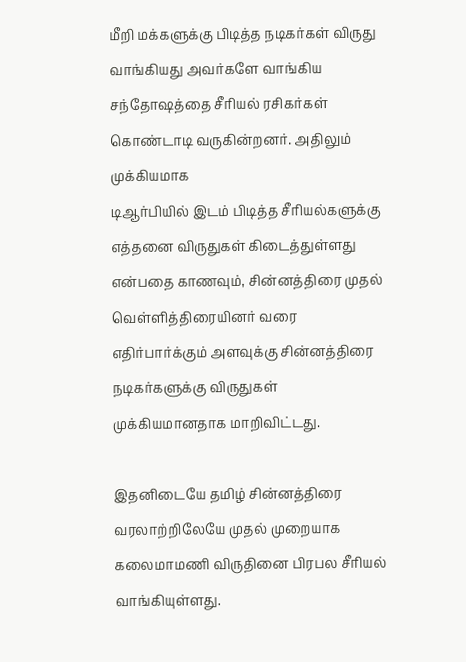மீறி மக்களுக்கு பிடித்த நடிகர்கள் விருது வாங்கியது அவர்களே வாங்கிய சந்தோஷத்தை சீரியல் ரசிகர்கள் கொண்டாடி வருகின்றனர். அதிலும் முக்கியமாக
டிஆர்பியில் இடம் பிடித்த சீரியல்களுக்கு எத்தனை விருதுகள் கிடைத்துள்ளது என்பதை காணவும், சின்னத்திரை முதல் வெள்ளித்திரையினர் வரை எதிர்பார்க்கும் அளவுக்கு சின்னத்திரை நடிகர்களுக்கு விருதுகள் முக்கியமானதாக மாறிவிட்டது.

இதனிடையே தமிழ் சின்னத்திரை வரலாற்றிலேயே முதல் முறையாக கலைமாமணி விருதினை பிரபல சீரியல் வாங்கியுள்ளது.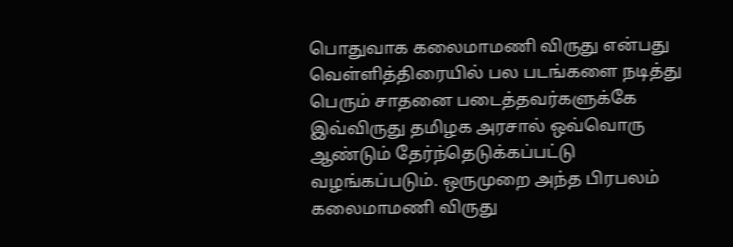பொதுவாக கலைமாமணி விருது என்பது வெள்ளித்திரையில் பல படங்களை நடித்து பெரும் சாதனை படைத்தவர்களுக்கே இவ்விருது தமிழக அரசால் ஒவ்வொரு ஆண்டும் தேர்ந்தெடுக்கப்பட்டு வழங்கப்படும். ஒருமுறை அந்த பிரபலம் கலைமாமணி விருது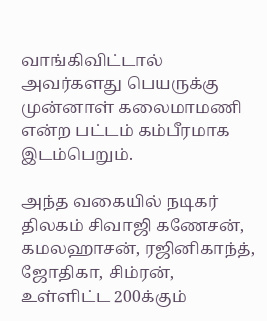வாங்கிவிட்டால் அவர்களது பெயருக்கு முன்னாள் கலைமாமணி என்ற பட்டம் கம்பீரமாக இடம்பெறும்.

அந்த வகையில் நடிகர் திலகம் சிவாஜி கணேசன், கமலஹாசன், ரஜினிகாந்த், ஜோதிகா, சிம்ரன், உள்ளிட்ட 200க்கும்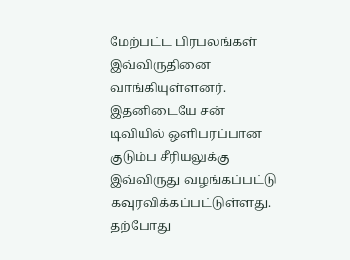மேற்பட்ட பிரபலங்கள் இவ்விருதினை வாங்கியுள்ளனர். இதனிடையே சன் டிவியில் ஒளிபரப்பான குடும்ப சீரியலுக்கு இவ்விருது வழங்கப்பட்டு கவுரவிக்கப்பட்டுள்ளது. தற்போது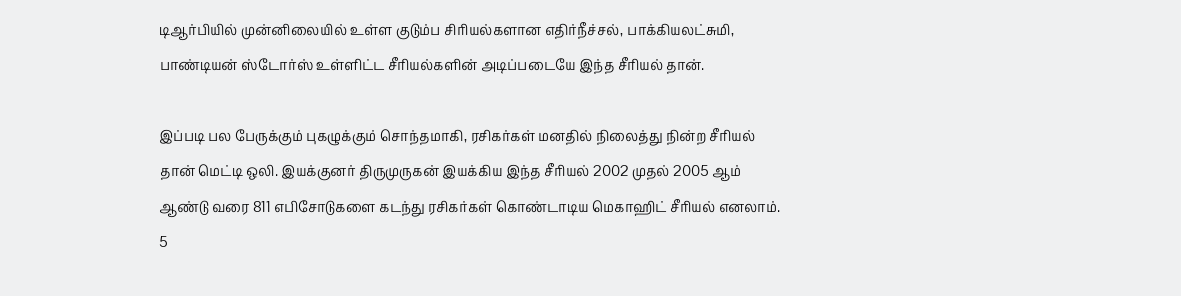டிஆர்பியில் முன்னிலையில் உள்ள குடும்ப சிரியல்களான எதிர்நீச்சல், பாக்கியலட்சுமி, பாண்டியன் ஸ்டோர்ஸ் உள்ளிட்ட சீரியல்களின் அடிப்படையே இந்த சீரியல் தான்.

இப்படி பல பேருக்கும் புகழுக்கும் சொந்தமாகி, ரசிகர்கள் மனதில் நிலைத்து நின்ற சீரியல் தான் மெட்டி ஒலி. இயக்குனர் திருமுருகன் இயக்கிய இந்த சீரியல் 2002 முதல் 2005 ஆம் ஆண்டு வரை 811 எபிசோடுகளை கடந்து ரசிகர்கள் கொண்டாடிய மெகாஹிட் சீரியல் எனலாம். 5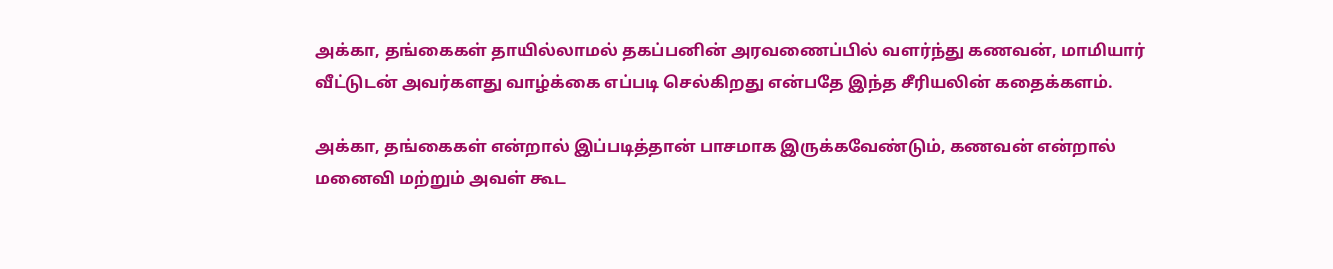அக்கா, தங்கைகள் தாயில்லாமல் தகப்பனின் அரவணைப்பில் வளர்ந்து கணவன், மாமியார் வீட்டுடன் அவர்களது வாழ்க்கை எப்படி செல்கிறது என்பதே இந்த சீரியலின் கதைக்களம்.

அக்கா, தங்கைகள் என்றால் இப்படித்தான் பாசமாக இருக்கவேண்டும், கணவன் என்றால் மனைவி மற்றும் அவள் கூட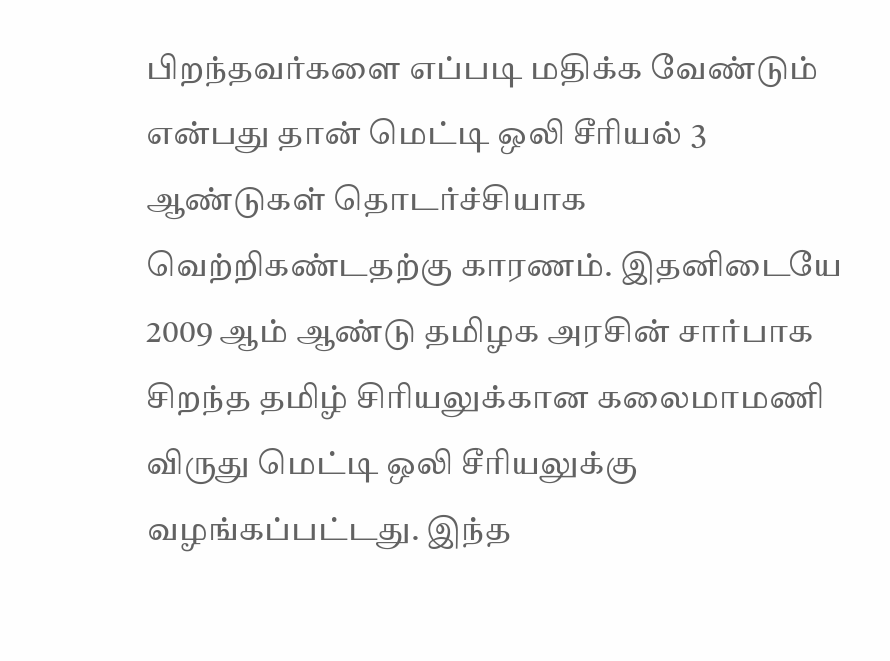பிறந்தவர்களை எப்படி மதிக்க வேண்டும் என்பது தான் மெட்டி ஒலி சீரியல் 3 ஆண்டுகள் தொடர்ச்சியாக வெற்றிகண்டதற்கு காரணம். இதனிடையே 2009 ஆம் ஆண்டு தமிழக அரசின் சார்பாக சிறந்த தமிழ் சிரியலுக்கான கலைமாமணி விருது மெட்டி ஒலி சீரியலுக்கு வழங்கப்பட்டது. இந்த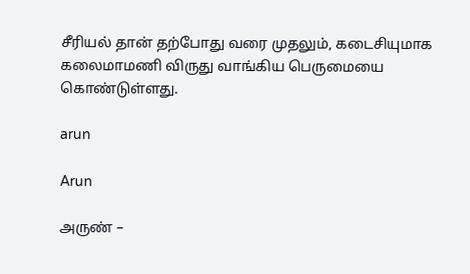சீரியல் தான் தற்போது வரை முதலும், கடைசியுமாக கலைமாமணி விருது வாங்கிய பெருமையை கொண்டுள்ளது.

arun

Arun

அருண் –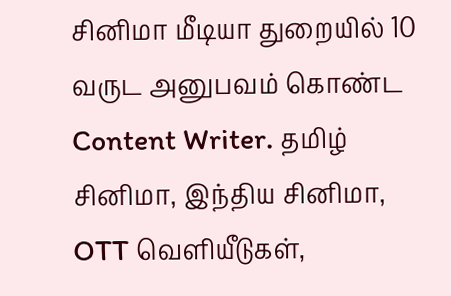சினிமா மீடியா துறையில் 10 வருட அனுபவம் கொண்ட Content Writer. தமிழ் சினிமா, இந்திய சினிமா, OTT வெளியீடுகள்,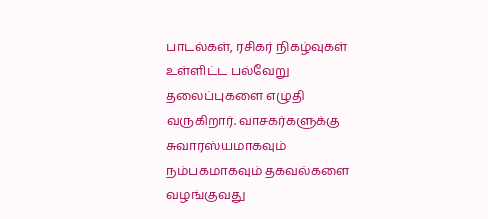பாடல்கள், ரசிகர் நிகழ்வுகள் உள்ளிட்ட பல்வேறு தலைப்புகளை எழுதி வருகிறார். வாசகர்களுக்கு சுவாரஸ்யமாகவும் நம்பகமாகவும் தகவல்களை வழங்குவது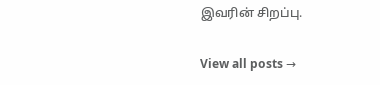இவரின் சிறப்பு.

View all posts →